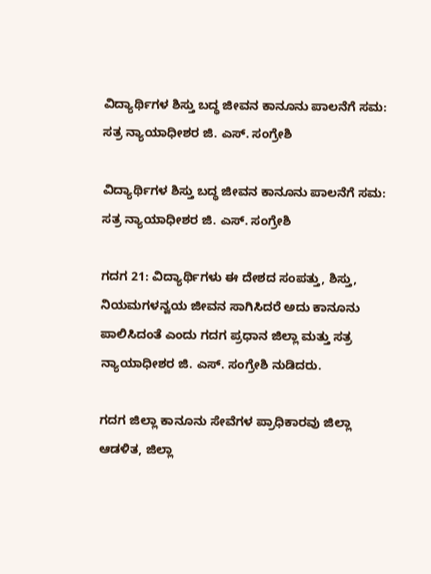ವಿದ್ಯಾರ್ಥಿಗಳ ಶಿಸ್ತು ಬದ್ಧ ಜೀವನ ಕಾನೂನು ಪಾಲನೆಗೆ ಸಮ: ಸತ್ರ ನ್ಯಾಯಾಧೀಶರ ಜಿ. ಎಸ್. ಸಂಗ್ರೇಶಿ

ವಿದ್ಯಾರ್ಥಿಗಳ ಶಿಸ್ತು ಬದ್ಧ ಜೀವನ ಕಾನೂನು ಪಾಲನೆಗೆ ಸಮ: ಸತ್ರ ನ್ಯಾಯಾಧೀಶರ ಜಿ. ಎಸ್. ಸಂಗ್ರೇಶಿ

ಗದಗ 21: ವಿದ್ಯಾರ್ಥಿಗಳು ಈ ದೇಶದ ಸಂಪತ್ತು, ಶಿಸ್ತು, ನಿಯಮಗಳನ್ವಯ ಜೀವನ ಸಾಗಿಸಿದರೆ ಅದು ಕಾನೂನು ಪಾಲಿಸಿದಂತೆ ಎಂದು ಗದಗ ಪ್ರಧಾನ ಜಿಲ್ಲಾ ಮತ್ತು ಸತ್ರ ನ್ಯಾಯಾಧೀಶರ ಜಿ. ಎಸ್. ಸಂಗ್ರೇಶಿ ನುಡಿದರು.

ಗದಗ ಜಿಲ್ಲಾ ಕಾನೂನು ಸೇವೆಗಳ ಪ್ರಾಧಿಕಾರವು ಜಿಲ್ಲಾ ಆಡಳಿತ, ಜಿಲ್ಲಾ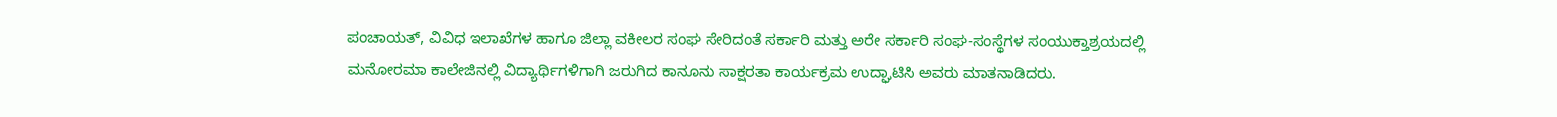ಪಂಚಾಯತ್, ವಿವಿಧ ಇಲಾಖೆಗಳ ಹಾಗೂ ಜಿಲ್ಲಾ ವಕೀಲರ ಸಂಘ ಸೇರಿದಂತೆ ಸರ್ಕಾರಿ ಮತ್ತು ಅರೇ ಸರ್ಕಾರಿ ಸಂಘ-ಸಂಸ್ಥೆಗಳ ಸಂಯುಕ್ತಾಶ್ರಯದಲ್ಲಿ ಮನೋರಮಾ ಕಾಲೇಜಿನಲ್ಲಿ ವಿದ್ಯಾರ್ಥಿಗಳಿಗಾಗಿ ಜರುಗಿದ ಕಾನೂನು ಸಾಕ್ಷರತಾ ಕಾರ್ಯಕ್ರಮ ಉದ್ಘಾಟಿಸಿ ಅವರು ಮಾತನಾಡಿದರು.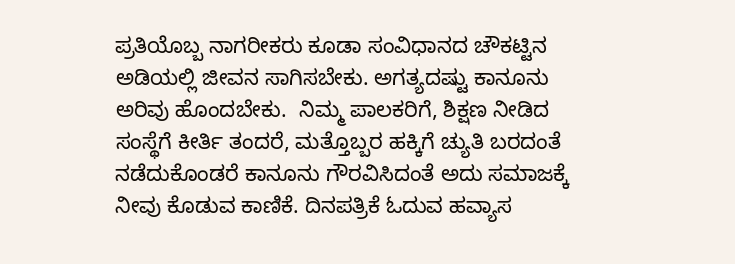ಪ್ರತಿಯೊಬ್ಬ ನಾಗರೀಕರು ಕೂಡಾ ಸಂವಿಧಾನದ ಚೌಕಟ್ಟಿನ ಅಡಿಯಲ್ಲಿ ಜೀವನ ಸಾಗಿಸಬೇಕು. ಅಗತ್ಯದಷ್ಟು ಕಾನೂನು ಅರಿವು ಹೊಂದಬೇಕು.  ನಿಮ್ಮ ಪಾಲಕರಿಗೆ, ಶಿಕ್ಷಣ ನೀಡಿದ ಸಂಸ್ಥೆಗೆ ಕೀರ್ತಿ ತಂದರೆ, ಮತ್ತೊಬ್ಬರ ಹಕ್ಕಿಗೆ ಚ್ಯುತಿ ಬರದಂತೆ ನಡೆದುಕೊಂಡರೆ ಕಾನೂನು ಗೌರವಿಸಿದಂತೆ ಅದು ಸಮಾಜಕ್ಕೆ ನೀವು ಕೊಡುವ ಕಾಣಿಕೆ. ದಿನಪತ್ರಿಕೆ ಓದುವ ಹವ್ಯಾಸ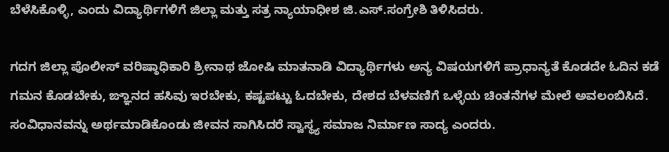ಬೆಳೆಸಿಕೊಳ್ಳಿ, ಎಂದು ವಿದ್ಯಾರ್ಥಿಗಳಿಗೆ ಜಿಲ್ಲಾ ಮತ್ತು ಸತ್ರ ನ್ಯಾಯಾಧೀಶ ಜಿ.ಎಸ್.ಸಂಗ್ರೇಶಿ ತಿಳಿಸಿದರು.

ಗದಗ ಜಿಲ್ಲಾ ಪೊಲೀಸ್ ವರಿಷ್ಠಾಧಿಕಾರಿ ಶ್ರೀನಾಥ ಜೋಷಿ ಮಾತನಾಡಿ ವಿದ್ಯಾರ್ಥಿಗಳು ಅನ್ಯ ವಿಷಯಗಳಿಗೆ ಪ್ರಾಧಾನ್ಯತೆ ಕೊಡದೇ ಓದಿನ ಕಡೆ ಗಮನ ಕೊಡಬೇಕು, ಙ್ಞಾನದ ಹಸಿವು ಇರಬೇಕು, ಕಷ್ಟಪಟ್ಟು ಓದಬೇಕು, ದೇಶದ ಬೆಳವಣಿಗೆ ಒಳ್ಳೆಯ ಚಿಂತನೆಗಳ ಮೇಲೆ ಅವಲಂಬಿಸಿದೆ. ಸಂವಿಧಾನವನ್ನು ಅರ್ಥಮಾಡಿಕೊಂಡು ಜೀವನ ಸಾಗಿಸಿದರೆ ಸ್ವಾಸ್ಥ್ಯ ಸಮಾಜ ನಿರ್ಮಾಣ ಸಾದ್ಯ ಎಂದರು.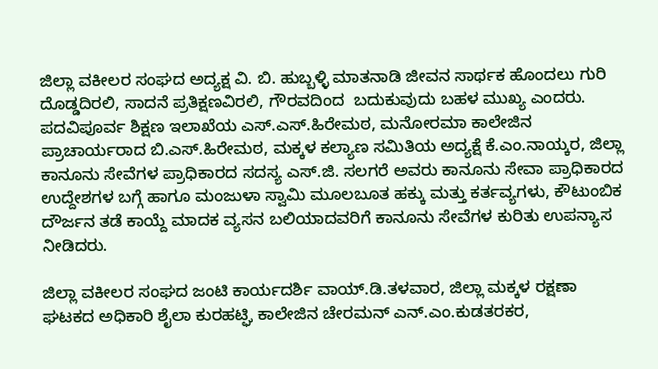ಜಿಲ್ಲಾ ವಕೀಲರ ಸಂಘದ ಅದ್ಯಕ್ಷ ವಿ. ಬಿ. ಹುಬ್ಬಳ್ಳಿ ಮಾತನಾಡಿ ಜೀವನ ಸಾರ್ಥಕ ಹೊಂದಲು ಗುರಿ ದೊಡ್ಡದಿರಲಿ, ಸಾದನೆ ಪ್ರತಿಕ್ಷಣವಿರಲಿ, ಗೌರವದಿಂದ  ಬದುಕುವುದು ಬಹಳ ಮುಖ್ಯ ಎಂದರು. ಪದವಿಪೂರ್ವ ಶಿಕ್ಷಣ ಇಲಾಖೆಯ ಎಸ್.ಎಸ್.ಹಿರೇಮಠ, ಮನೋರಮಾ ಕಾಲೇಜಿನ ಪ್ರಾಚಾರ್ಯರಾದ ಬಿ.ಎಸ್.ಹಿರೇಮಠ, ಮಕ್ಕಳ ಕಲ್ಯಾಣ ಸಮಿತಿಯ ಅದ್ಯಕ್ಷೆ ಕೆ.ಎಂ.ನಾಯ್ಕರ, ಜಿಲ್ಲಾ ಕಾನೂನು ಸೇವೆಗಳ ಪ್ರಾಧಿಕಾರದ ಸದಸ್ಯ ಎಸ್.ಜಿ. ಸಲಗರೆ ಅವರು ಕಾನೂನು ಸೇವಾ ಪ್ರಾಧಿಕಾರದ ಉದ್ದೇಶಗಳ ಬಗ್ಗೆ ಹಾಗೂ ಮಂಜುಳಾ ಸ್ವಾಮಿ ಮೂಲಬೂತ ಹಕ್ಕು ಮತ್ತು ಕರ್ತವ್ಯಗಳು, ಕೌಟುಂಬಿಕ ದೌರ್ಜನ ತಡೆ ಕಾಯ್ದೆ ಮಾದಕ ವ್ಯಸನ ಬಲಿಯಾದವರಿಗೆ ಕಾನೂನು ಸೇವೆಗಳ ಕುರಿತು ಉಪನ್ಯಾಸ ನೀಡಿದರು.

ಜಿಲ್ಲಾ ವಕೀಲರ ಸಂಘದ ಜಂಟಿ ಕಾರ್ಯದರ್ಶಿ ವಾಯ್.ಡಿ.ತಳವಾರ, ಜಿಲ್ಲಾ ಮಕ್ಕಳ ರಕ್ಷಣಾ ಘಟಕದ ಅಧಿಕಾರಿ ಶೈಲಾ ಕುರಹಟ್ಘಿ ಕಾಲೇಜಿನ ಚೇರಮನ್ ಎನ್.ಎಂ.ಕುಡತರಕರ,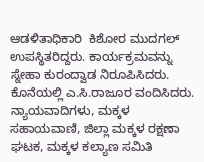ಆಡಳಿತಾಧಿಕಾರಿ  ಕಿಶೋರ ಮುದಗಲ್ ಉಪಸ್ಥಿತರಿದ್ದರು. ಕಾರ್ಯಕ್ರಮವನ್ನು ಸ್ನೇಹಾ ಕುರಂದ್ವಾಡ ನಿರೂಪಿಸಿದರು. ಕೊನೆಯಲ್ಲಿ ಎ.ಸಿ.ರಾಜೂರ ವಂದಿಸಿದರು. ನ್ಯಾಯವಾದಿಗಳು, ಮಕ್ಕಳ ಸಹಾಯವಾಣಿ, ಜಿಲ್ಲಾ ಮಕ್ಕಳ ರಕ್ಷಣಾ ಘಟಕ, ಮಕ್ಕಳ ಕಲ್ಯಾಣ ಸಮಿತಿ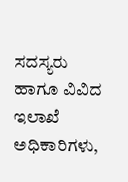ಸದಸ್ಯರು ಹಾಗೂ ವಿವಿದ ಇಲಾಖೆ ಅಧಿಕಾರಿಗಳು,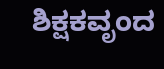ಶಿಕ್ಷಕವೃಂದ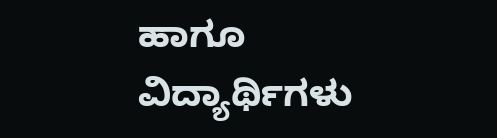ಹಾಗೂ ವಿದ್ಯಾರ್ಥಿಗಳು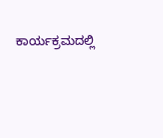ಕಾರ್ಯಕ್ರಮದಲ್ಲಿ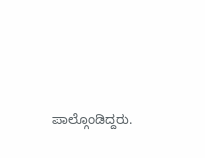ಪಾಲ್ಗೊಂಡಿದ್ದರು.